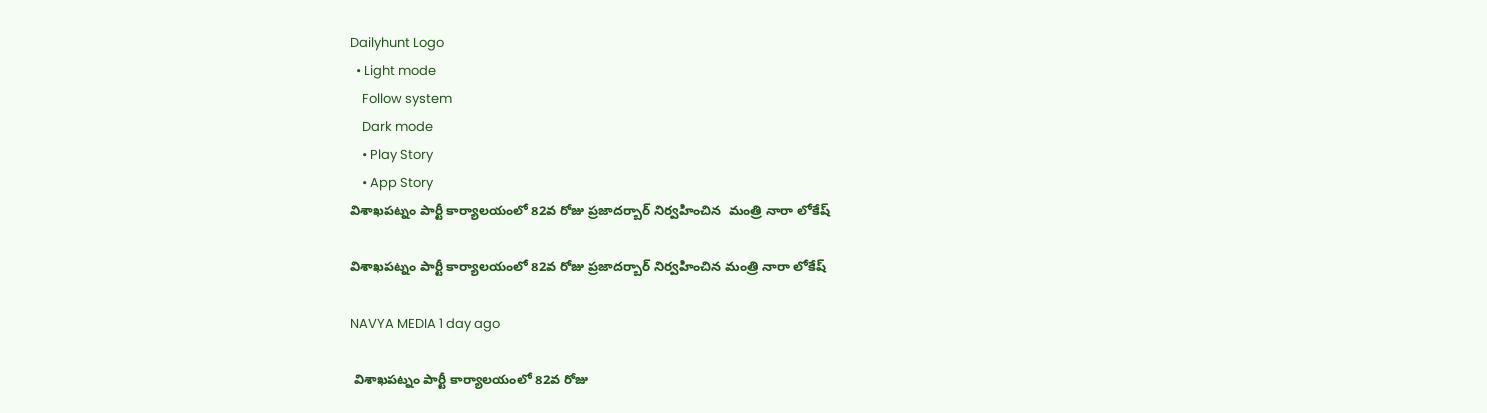Dailyhunt Logo
  • Light mode
    Follow system
    Dark mode
    • Play Story
    • App Story
విశాఖపట్నం పార్టీ కార్యాలయంలో 82వ రోజు ప్రజాదర్బార్ నిర్వహించిన  మంత్రి నారా లోకేష్

విశాఖపట్నం పార్టీ కార్యాలయంలో 82వ రోజు ప్రజాదర్బార్ నిర్వహించిన మంత్రి నారా లోకేష్

NAVYA MEDIA 1 day ago

 విశాఖపట్నం పార్టీ కార్యాలయంలో 82వ రోజు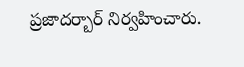ప్రజాదర్బార్ నిర్వహించారు.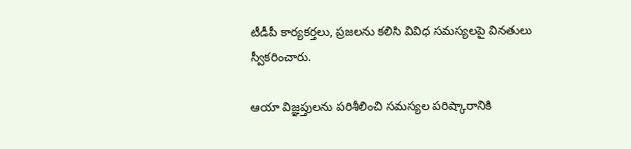టీడీపీ కార్యకర్తలు, ప్రజలను కలిసి వివిధ సమస్యలపై వినతులు స్వీకరించారు.

ఆయా విజ్ఞప్తులను పరిశీలించి సమస్యల పరిష్కారానికి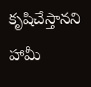కృషిచేస్తానని హామీ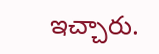ఇచ్చారు.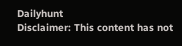Dailyhunt
Disclaimer: This content has not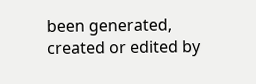been generated, created or edited by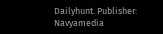Dailyhunt. Publisher: Navyamedia